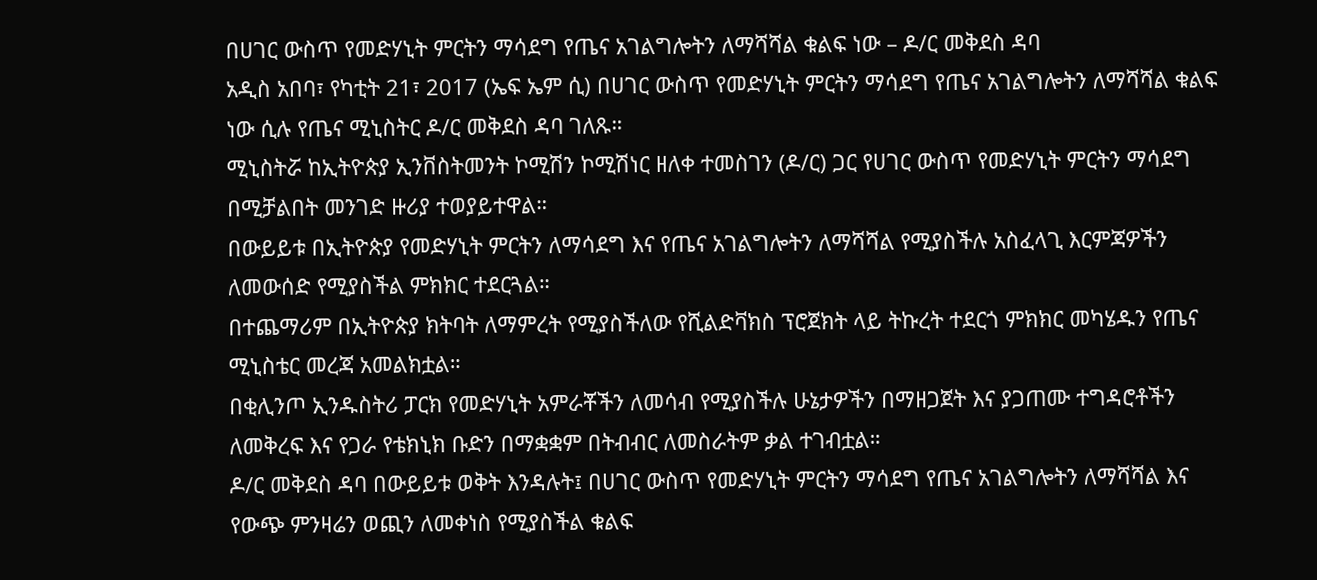በሀገር ውስጥ የመድሃኒት ምርትን ማሳደግ የጤና አገልግሎትን ለማሻሻል ቁልፍ ነው – ዶ/ር መቅደስ ዳባ
አዲስ አበባ፣ የካቲት 21፣ 2017 (ኤፍ ኤም ሲ) በሀገር ውስጥ የመድሃኒት ምርትን ማሳደግ የጤና አገልግሎትን ለማሻሻል ቁልፍ ነው ሲሉ የጤና ሚኒስትር ዶ/ር መቅደስ ዳባ ገለጹ።
ሚኒስትሯ ከኢትዮጵያ ኢንቨስትመንት ኮሚሽን ኮሚሽነር ዘለቀ ተመስገን (ዶ/ር) ጋር የሀገር ውስጥ የመድሃኒት ምርትን ማሳደግ በሚቻልበት መንገድ ዙሪያ ተወያይተዋል።
በውይይቱ በኢትዮጵያ የመድሃኒት ምርትን ለማሳደግ እና የጤና አገልግሎትን ለማሻሻል የሚያስችሉ አስፈላጊ እርምጃዎችን ለመውሰድ የሚያስችል ምክክር ተደርጓል።
በተጨማሪም በኢትዮጵያ ክትባት ለማምረት የሚያስችለው የሺልድቫክስ ፕሮጀክት ላይ ትኩረት ተደርጎ ምክክር መካሄዱን የጤና ሚኒስቴር መረጃ አመልክቷል።
በቂሊንጦ ኢንዱስትሪ ፓርክ የመድሃኒት አምራቾችን ለመሳብ የሚያስችሉ ሁኔታዎችን በማዘጋጀት እና ያጋጠሙ ተግዳሮቶችን ለመቅረፍ እና የጋራ የቴክኒክ ቡድን በማቋቋም በትብብር ለመስራትም ቃል ተገብቷል።
ዶ/ር መቅደስ ዳባ በውይይቱ ወቅት እንዳሉት፤ በሀገር ውስጥ የመድሃኒት ምርትን ማሳደግ የጤና አገልግሎትን ለማሻሻል እና የውጭ ምንዛሬን ወጪን ለመቀነስ የሚያስችል ቁልፍ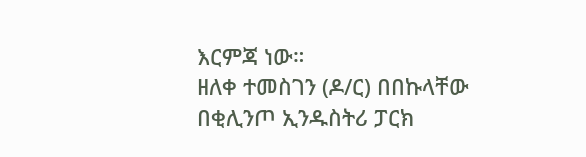እርምጃ ነው።
ዘለቀ ተመስገን (ዶ/ር) በበኩላቸው በቂሊንጦ ኢንዱስትሪ ፓርክ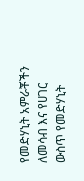የመድሃኒት አምራቾችን ለመሳብ እና የሀገር ውስጥ የመድሃኒት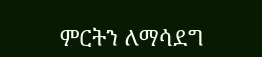ምርትን ለማሳደግ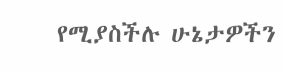የሚያስችሉ ሁኔታዎችን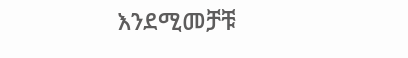እንደሚመቻቹ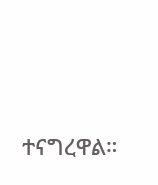ተናግረዋል።